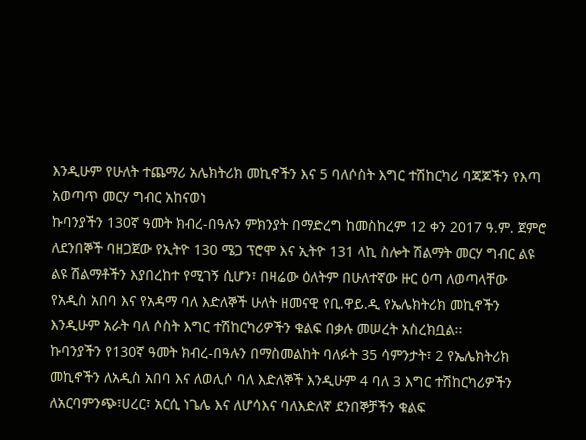እንዲሁም የሁለት ተጨማሪ አሌክትሪክ መኪኖችን እና 5 ባለሶስት እግር ተሽከርካሪ ባጃጆችን የእጣ አወጣጥ መርሃ ግብር አከናወነ
ኩባንያችን 130ኛ ዓመት ክብረ-በዓሉን ምክንያት በማድረግ ከመስከረም 12 ቀን 2017 ዓ.ም. ጀምሮ ለደንበኞች ባዘጋጀው የኢትዮ 130 ሜጋ ፕሮሞ እና ኢትዮ 131 ላኪ ስሎት ሽልማት መርሃ ግብር ልዩ ልዩ ሽልማቶችን እያበረከተ የሚገኝ ሲሆን፣ በዛሬው ዕለትም በሁለተኛው ዙር ዕጣ ለወጣላቸው የአዲስ አበባ እና የአዳማ ባለ እድለኞች ሁለት ዘመናዊ የቢ.ዋይ.ዲ የኤሌክትሪክ መኪኖችን እንዲሁም አራት ባለ ሶስት እግር ተሽከርካሪዎችን ቁልፍ በቃሉ መሠረት አስረክቧል፡፡
ኩባንያችን የ130ኛ ዓመት ክብረ-በዓሉን በማስመልከት ባለፉት 35 ሳምንታት፣ 2 የኤሌክትሪክ መኪኖችን ለአዲስ አበባ እና ለወሊሶ ባለ እድለኞች እንዲሁም 4 ባለ 3 እግር ተሽከርካሪዎችን ለአርባምንጭ፣ሀረር፣ አርሲ ነጌሌ እና ለሆሳእና ባለእድለኛ ደንበኞቻችን ቁልፍ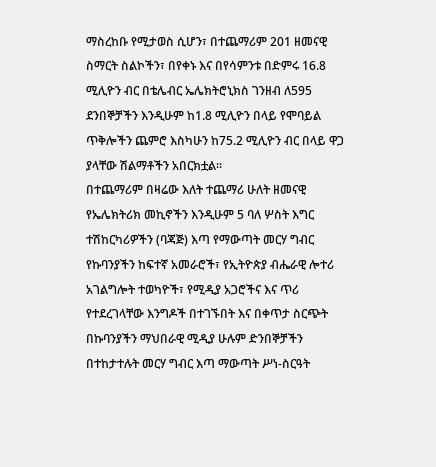ማስረከቡ የሚታወስ ሲሆን፣ በተጨማሪም 201 ዘመናዊ ስማርት ስልኮችን፣ በየቀኑ እና በየሳምንቱ በድምሩ 16.8 ሚሊዮን ብር በቴሌብር ኤሌክትሮኒክስ ገንዘብ ለ595 ደንበኞቻችን እንዲሁም ከ1.8 ሚሊዮን በላይ የሞባይል ጥቅሎችን ጨምሮ እስካሁን ከ75.2 ሚሊዮን ብር በላይ ዋጋ ያላቸው ሽልማቶችን አበርክቷል።
በተጨማሪም በዛሬው እለት ተጨማሪ ሁለት ዘመናዊ የኤሌክትሪክ መኪኖችን እንዲሁም 5 ባለ ሦስት እግር ተሽከርካሪዎችን (ባጃጅ) እጣ የማውጣት መርሃ ግብር የኩባንያችን ከፍተኛ አመራሮች፣ የኢትዮጵያ ብሔራዊ ሎተሪ አገልግሎት ተወካዮች፣ የሚዲያ አጋሮችና እና ጥሪ የተደረገላቸው እንግዶች በተገኙበት እና በቀጥታ ስርጭት በኩባንያችን ማህበራዊ ሚዲያ ሁሉም ድንበኞቻችን በተከታተሉት መርሃ ግብር እጣ ማውጣት ሥነ-ስርዓት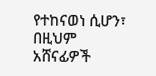የተከናወነ ሲሆን፣ በዚህም አሸናፊዎች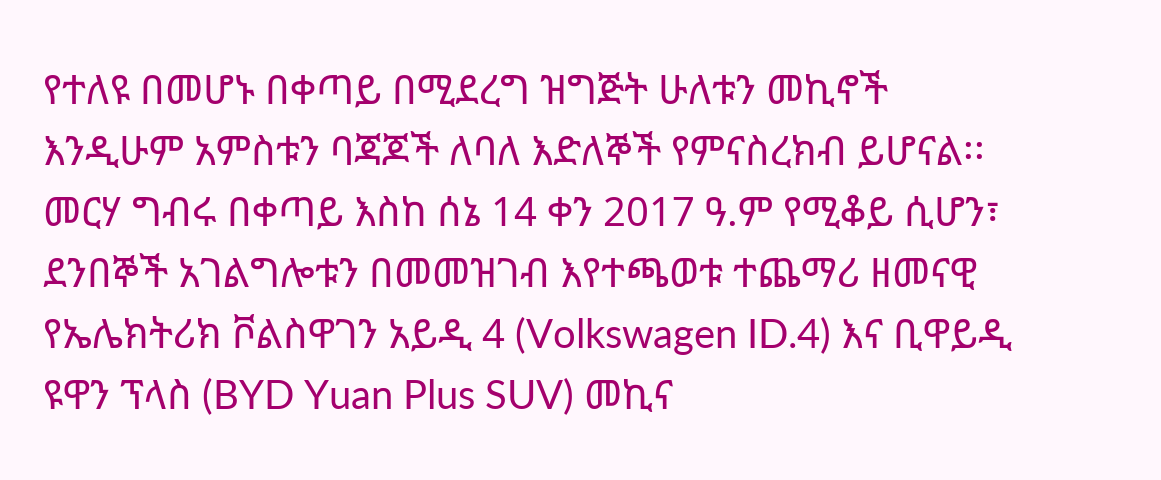የተለዩ በመሆኑ በቀጣይ በሚደረግ ዝግጅት ሁለቱን መኪኖች እንዲሁም አምስቱን ባጃጆች ለባለ እድለኞች የምናስረክብ ይሆናል፡፡
መርሃ ግብሩ በቀጣይ እስከ ሰኔ 14 ቀን 2017 ዓ.ም የሚቆይ ሲሆን፣ ደንበኞች አገልግሎቱን በመመዝገብ እየተጫወቱ ተጨማሪ ዘመናዊ የኤሌክትሪክ ቮልስዋገን አይዲ 4 (Volkswagen ID.4) እና ቢዋይዲ ዩዋን ፕላስ (BYD Yuan Plus SUV) መኪና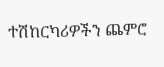ተሽከርካሪዎችን ጨምሮ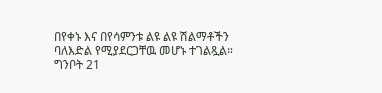በየቀኑ እና በየሳምንቱ ልዩ ልዩ ሽልማቶችን ባለእድል የሚያደርጋቸዉ መሆኑ ተገልጿል።
ግንቦት 21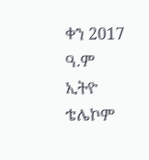ቀን 2017 ዓ.ም
ኢትዮ ቴሌኮም